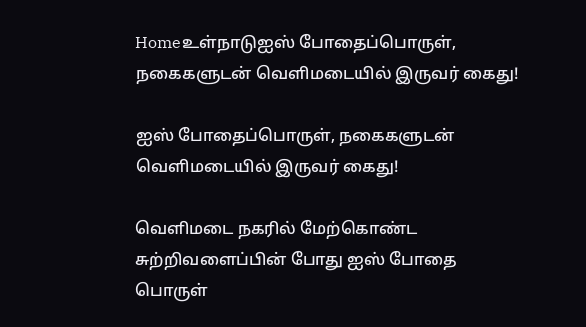Homeஉள்நாடுஐஸ் போதைப்பொருள், நகைகளுடன் வெளிமடையில் இருவர் கைது!

ஐஸ் போதைப்பொருள், நகைகளுடன் வெளிமடையில் இருவர் கைது!

வெளிமடை நகரில் மேற்கொண்ட சுற்றிவளைப்பின் போது ஐஸ் போதை பொருள்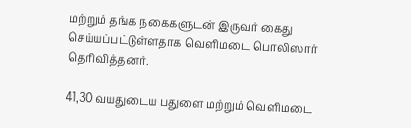மற்றும் தங்க நகைகளுடன் இருவர் கைது செய்யப்பட்டுள்ளதாக வெளிமடை பொலிஸார் தெரிவித்தனர்.

41,30 வயதுடைய பதுளை மற்றும் வெளிமடை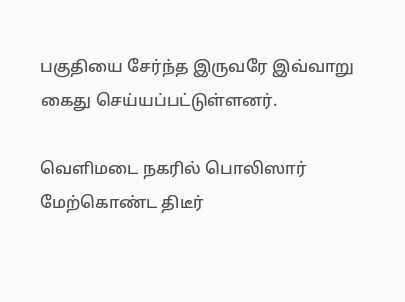பகுதியை சேர்ந்த இருவரே இவ்வாறு கைது செய்யப்பட்டுள்ளனர்.

வெளிமடை நகரில் பொலிஸார் மேற்கொண்ட திடீர்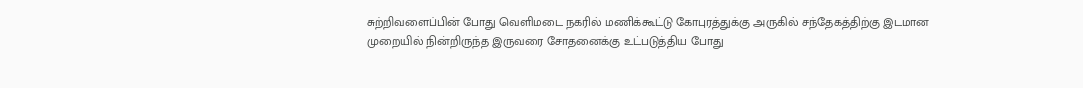சுற்றிவளைப்பின் போது வெளிமடை நகரில் மணிக்கூட்டு கோபுரத்துக்கு அருகில் சந்தேகத்திற்கு இடமான முறையில் நின்றிருந்த இருவரை சோதனைக்கு உட்படுத்திய போது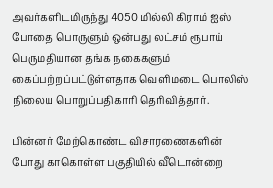அவர்களிடமிருந்து 4050 மில்லி கிராம் ஐஸ் போதை பொருளும் ஒன்பது லட்சம் ரூபாய் பெருமதியான தங்க நகைகளும் கைப்பற்றப்பட்டுள்ளதாக வெளிமடை பொலிஸ் நிலைய பொறுப்பதிகாரி தெரிவித்தார்.

பின்னர் மேற்கொண்ட விசாரணைகளின் போது காகொள்ள பகுதியில் வீடொன்றை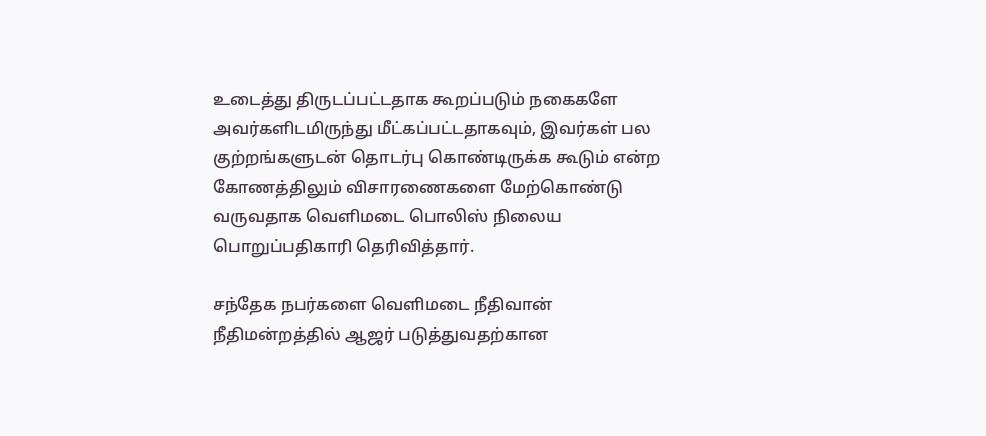உடைத்து திருடப்பட்டதாக கூறப்படும் நகைகளே அவர்களிடமிருந்து மீட்கப்பட்டதாகவும், இவர்கள் பல குற்றங்களுடன் தொடர்பு கொண்டிருக்க கூடும் என்ற கோணத்திலும் விசாரணைகளை மேற்கொண்டு வருவதாக வெளிமடை பொலிஸ் நிலைய பொறுப்பதிகாரி தெரிவித்தார்.

சந்தேக நபர்களை வெளிமடை நீதிவான் நீதிமன்றத்தில் ஆஜர் படுத்துவதற்கான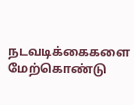நடவடிக்கைகளை மேற்கொண்டு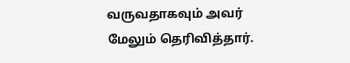வருவதாகவும் அவர் மேலும் தெரிவித்தார்.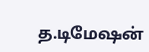த.டிமேஷன்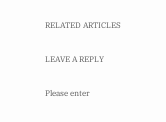RELATED ARTICLES

LEAVE A REPLY

Please enter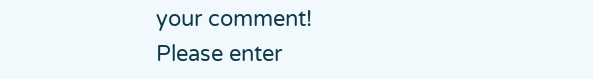your comment!
Please enter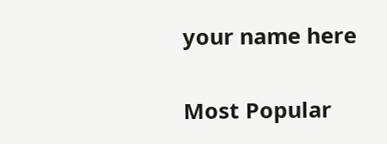your name here

Most Popular